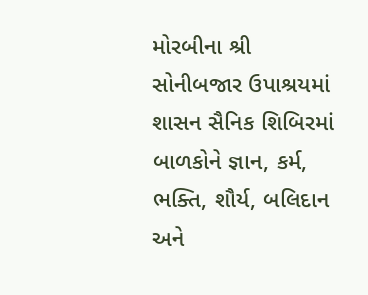મોરબીના શ્રી સોનીબજાર ઉપાશ્રયમાં શાસન સૈનિક શિબિરમાં બાળકોને જ્ઞાન, કર્મ, ભક્તિ, શૌર્ય, બલિદાન અને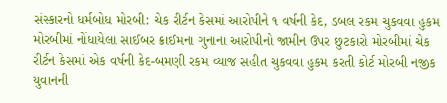સંસ્કારનો ધર્મબોધ મોરબી: ચેક રીર્ટન કેસમાં આરોપીને ૧ વર્ષની કેદ, ડબલ રકમ ચુકવવા હુકમ મોરબીમાં નોંધાયેલા સાઈબર ક્રાઈમના ગુનાના આરોપીનો જામીન ઉપર છુટકારો મોરબીમાં ચેક રીર્ટન કેસમાં એક વર્ષની કેદ-બમણી રકમ વ્યાજ સહીત ચુકવવા હુકમ કરતી કોર્ટ મોરબી નજીક યુવાનની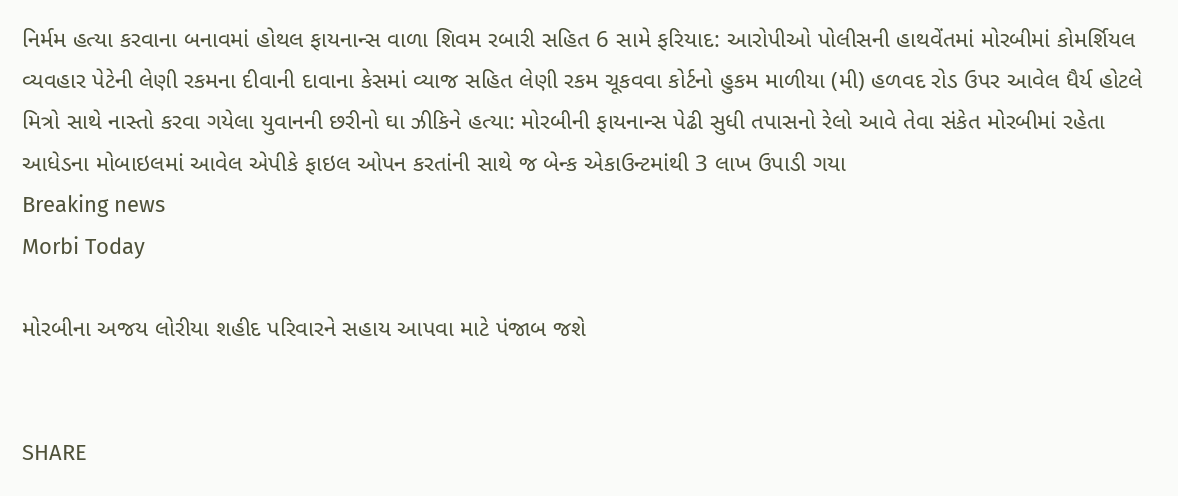નિર્મમ હત્યા કરવાના બનાવમાં હોથલ ફાયનાન્સ વાળા શિવમ રબારી સહિત 6 સામે ફરિયાદ: આરોપીઓ પોલીસની હાથવેંતમાં મોરબીમાં કોમર્શિયલ વ્યવહાર પેટેની લેણી રકમના દીવાની દાવાના કેસમાં વ્યાજ સહિત લેણી રકમ ચૂકવવા કોર્ટનો હુકમ માળીયા (મી) હળવદ રોડ ઉપર આવેલ ધૈર્ય હોટલે મિત્રો સાથે નાસ્તો કરવા ગયેલા યુવાનની છરીનો ઘા ઝીકિને હત્યા: મોરબીની ફાયનાન્સ પેઢી સુધી તપાસનો રેલો આવે તેવા સંકેત મોરબીમાં રહેતા આધેડના મોબાઇલમાં આવેલ એપીકે ફાઇલ ઓપન કરતાંની સાથે જ બેન્ક એકાઉન્ટમાંથી 3 લાખ ઉપાડી ગયા
Breaking news
Morbi Today

મોરબીના અજય લોરીયા શહીદ પરિવારને સહાય આપવા માટે પંજાબ જશે


SHARE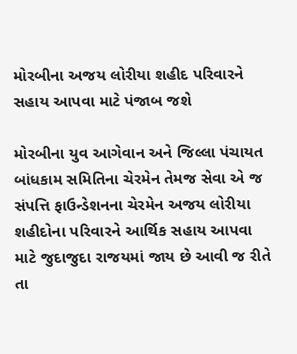મોરબીના અજય લોરીયા શહીદ પરિવારને સહાય આપવા માટે પંજાબ જશે

મોરબીના યુવ આગેવાન અને જિલ્લા પંચાયત બાંધકામ સમિતિના ચેરમેન તેમજ સેવા એ જ સંપત્તિ ફાઉન્ડેશનના ચેરમેન અજય લોરીયા શહીદોના પરિવારને આર્થિક સહાય આપવા માટે જુદાજુદા રાજયમાં જાય છે આવી જ રીતે તા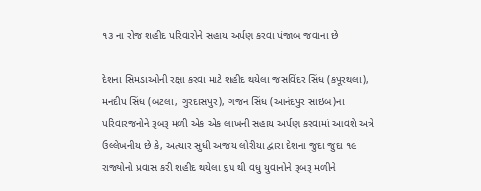૧૩ ના રોજ શહીદ પરિવારોને સહાય અર્પણ કરવા પંજાબ જવાના છે

દેશના સિમડાઓની રક્ષા કરવા માટે શહીદ થયેલા જસવિંદર સિંધ (કપૂરથલા), મનદીપ સિંધ (બટલા, ગુરદાસપુર), ગજન સિંધ (આનંદપુર સાઇબ)ના પરિવારજનોને રૂબરૂ મળી એક એક લાખની સહાય અર્પણ કરવામાં આવશે અત્રે ઉલ્લેખનીય છે કે, અત્યાર સુધી અજય લોરીયા દ્વારા દેશના જુદા જુદા ૧૯ રાજ્યોનો પ્રવાસ કરી શહીદ થયેલા ૬૫ થી વધુ યુવાનોને રૂબરૂ મળીને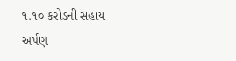૧.૧૦ કરોડની સહાય અર્પણ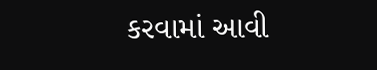કરવામાં આવી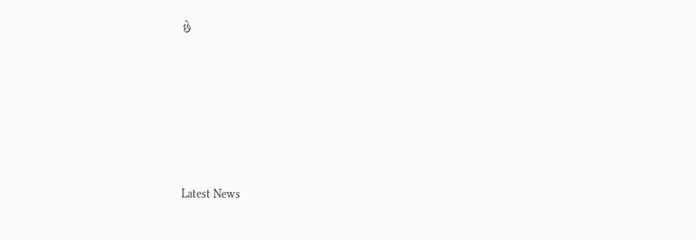છે






Latest News